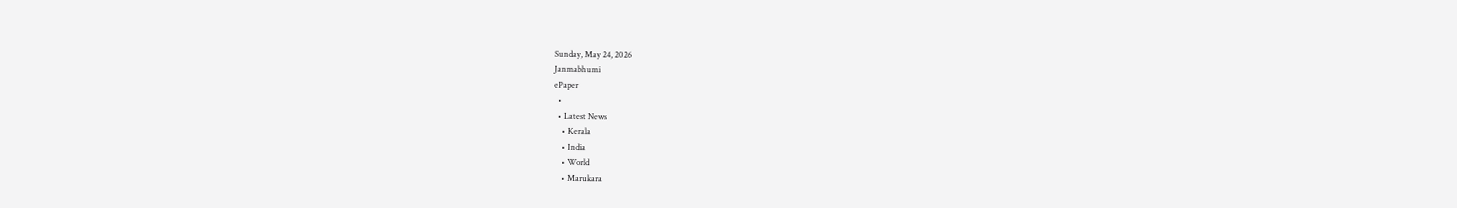Sunday, May 24, 2026
Janmabhumi
ePaper
  •
  • Latest News
    • Kerala
    • India
    • World
    • Marukara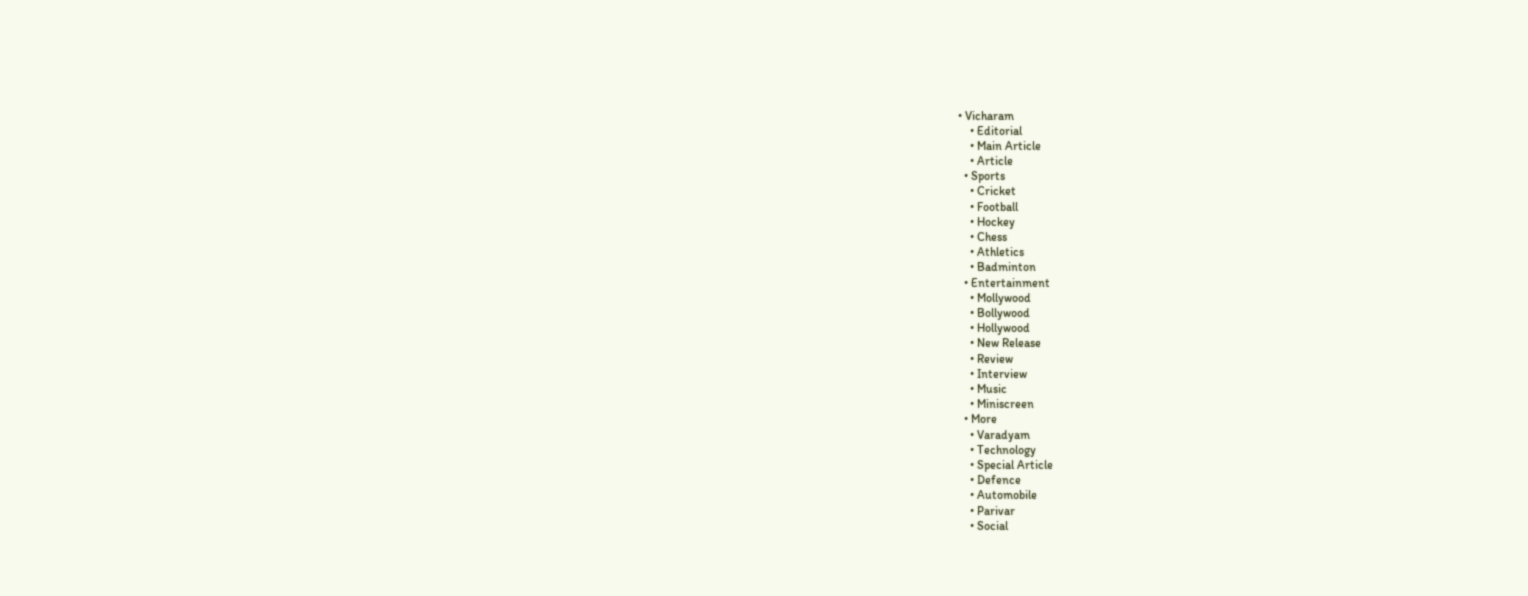• Vicharam
    • Editorial
    • Main Article
    • Article
  • Sports
    • Cricket
    • Football
    • Hockey
    • Chess
    • Athletics
    • Badminton
  • Entertainment
    • Mollywood
    • Bollywood
    • Hollywood
    • New Release
    • Review
    • Interview
    • Music
    • Miniscreen
  • More
    • Varadyam
    • Technology
    • Special Article
    • Defence
    • Automobile
    • Parivar
    • Social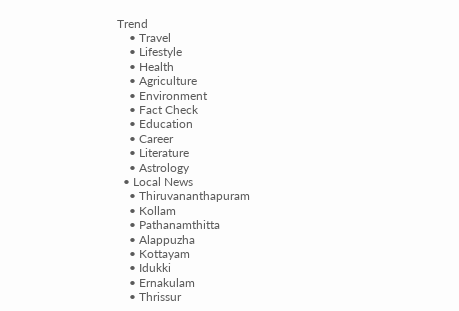Trend
    • Travel
    • Lifestyle
    • Health
    • Agriculture
    • Environment
    • Fact Check
    • Education
    • Career
    • Literature
    • Astrology
  • Local News
    • Thiruvananthapuram
    • Kollam
    • Pathanamthitta
    • Alappuzha
    • Kottayam
    • Idukki
    • Ernakulam
    • Thrissur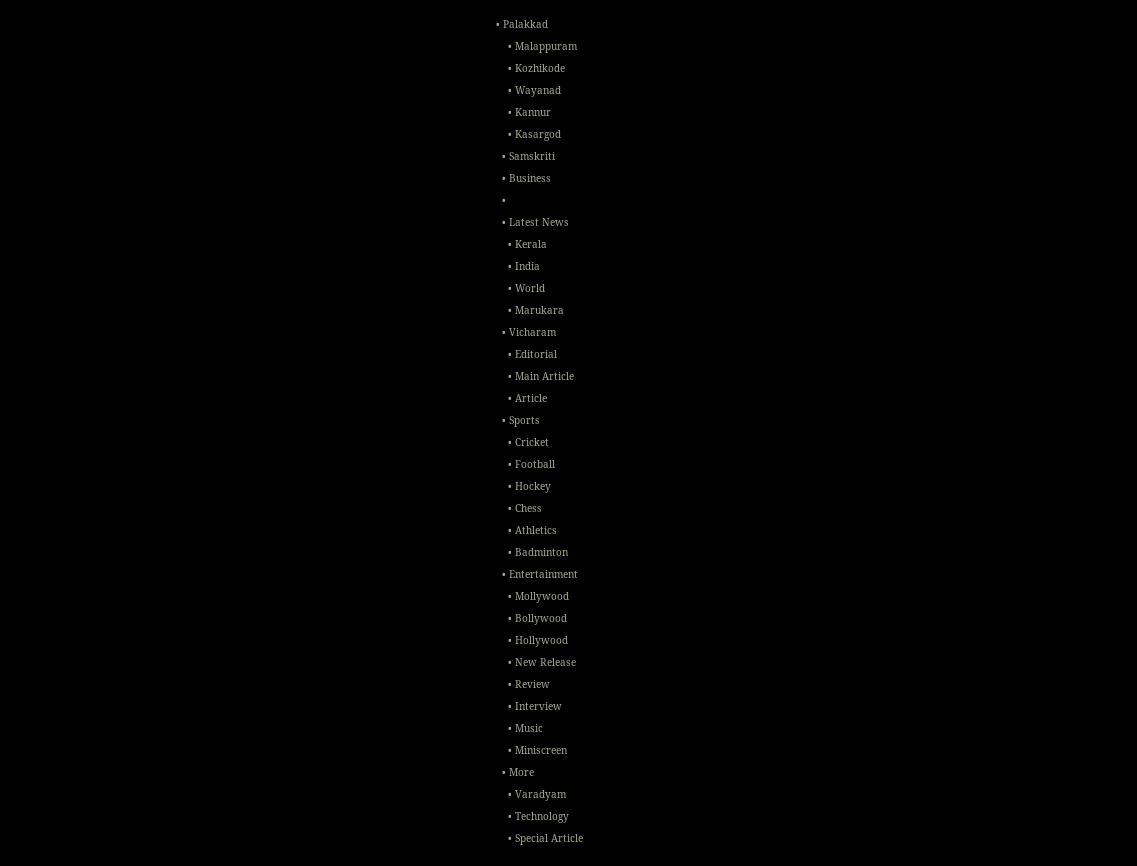• Palakkad
    • Malappuram
    • Kozhikode
    • Wayanad
    • Kannur
    • Kasargod
  • Samskriti
  • Business
  •
  • Latest News
    • Kerala
    • India
    • World
    • Marukara
  • Vicharam
    • Editorial
    • Main Article
    • Article
  • Sports
    • Cricket
    • Football
    • Hockey
    • Chess
    • Athletics
    • Badminton
  • Entertainment
    • Mollywood
    • Bollywood
    • Hollywood
    • New Release
    • Review
    • Interview
    • Music
    • Miniscreen
  • More
    • Varadyam
    • Technology
    • Special Article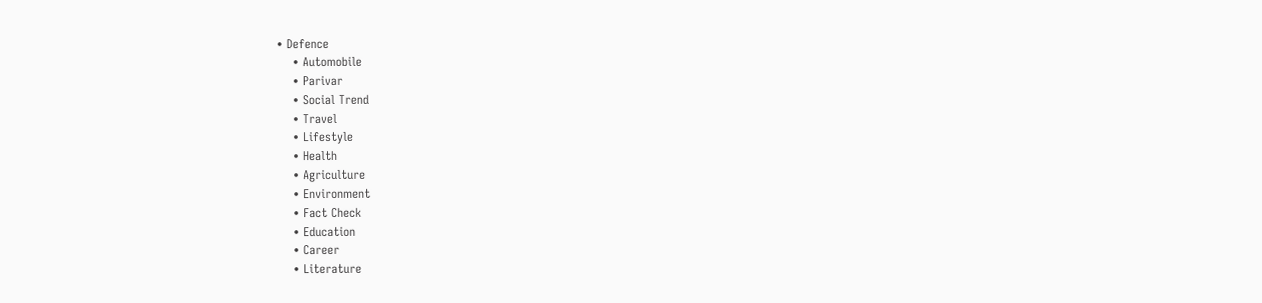• Defence
    • Automobile
    • Parivar
    • Social Trend
    • Travel
    • Lifestyle
    • Health
    • Agriculture
    • Environment
    • Fact Check
    • Education
    • Career
    • Literature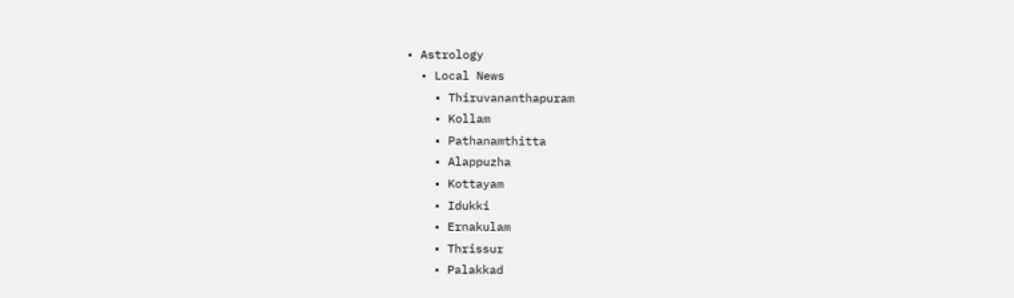• Astrology
  • Local News
    • Thiruvananthapuram
    • Kollam
    • Pathanamthitta
    • Alappuzha
    • Kottayam
    • Idukki
    • Ernakulam
    • Thrissur
    • Palakkad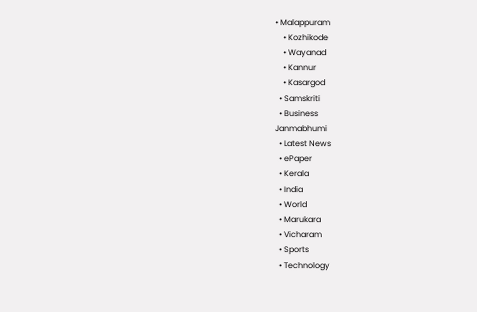• Malappuram
    • Kozhikode
    • Wayanad
    • Kannur
    • Kasargod
  • Samskriti
  • Business
Janmabhumi
  • Latest News
  • ePaper
  • Kerala
  • India
  • World
  • Marukara
  • Vicharam
  • Sports
  • Technology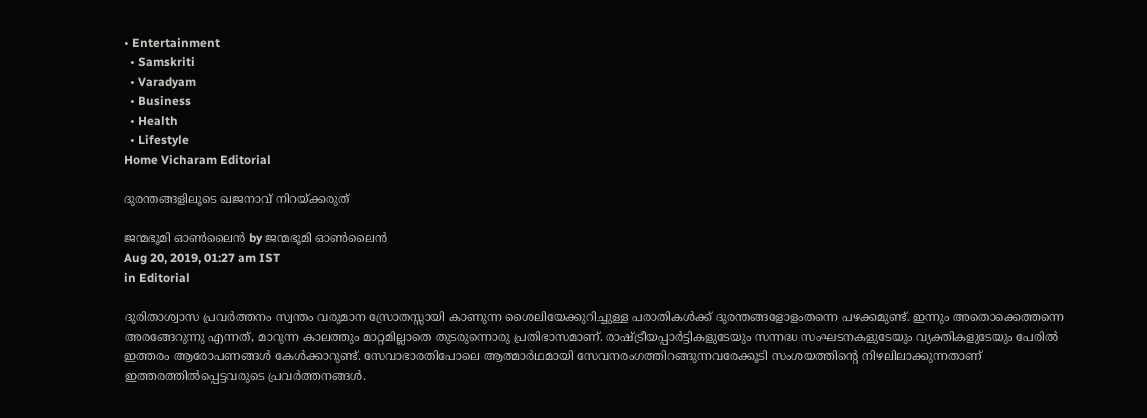• Entertainment
  • Samskriti
  • Varadyam
  • Business
  • Health
  • Lifestyle
Home Vicharam Editorial

ദുരന്തങ്ങളിലൂടെ ഖജനാവ് നിറയ്‌ക്കരുത്

ജന്മഭൂമി ഓണ്‍ലൈന്‍ by ജന്മഭൂമി ഓണ്‍ലൈന്‍
Aug 20, 2019, 01:27 am IST
in Editorial

ദുരിതാശ്വാസ പ്രവര്‍ത്തനം സ്വന്തം വരുമാന സ്രോതസ്സായി കാണുന്ന ശൈലിയേക്കുറിച്ചുള്ള പരാതികള്‍ക്ക് ദുരന്തങ്ങളോളംതന്നെ പഴക്കമുണ്ട്. ഇന്നും അതൊക്കെത്തന്നെ അരങ്ങേറുന്നു എന്നത്, മാറുന്ന കാലത്തും മാറ്റമില്ലാതെ തുടരുന്നൊരു പ്രതിഭാസമാണ്. രാഷ്‌ട്രീയപ്പാര്‍ട്ടികളുടേയും സന്നദ്ധ സംഘടനകളുടേയും വ്യക്തികളുടേയും പേരില്‍ ഇത്തരം ആരോപണങ്ങള്‍ കേള്‍ക്കാറുണ്ട്. സേവാഭാരതിപോലെ ആത്മാര്‍ഥമായി സേവനരംഗത്തിറങ്ങുന്നവരേക്കൂടി സംശയത്തിന്റെ നിഴലിലാക്കുന്നതാണ് ഇത്തരത്തില്‍പ്പെട്ടവരുടെ പ്രവര്‍ത്തനങ്ങള്‍.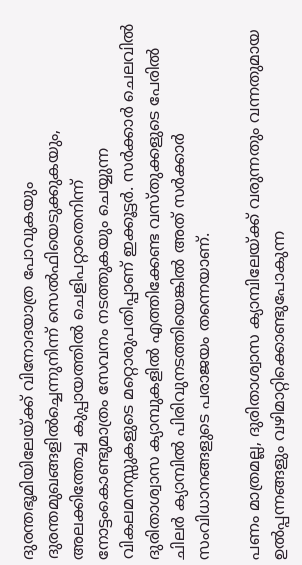ദുരന്തഭൂമിയിലേയ്‌ക്ക് വിനോദയാത്ര പോവുകയും ദുരന്തമുഖങ്ങളില്‍ച്ചെന്നുനിന്ന് സെല്‍ഫിയെടുക്കുകയും, അലക്കിത്തേച്ച കുപ്പായത്തില്‍ ചെളിപറ്റാതെനിന്ന് നോട്ടംകൊണ്ടുമാത്രം സേവനം നടത്തുകയും ചെയ്യുന്ന വികലമനസ്സുകളുടെ മറ്റൊരുപതിപ്പാണ് ഇക്കൂട്ടര്‍. സര്‍ക്കാര്‍ ചെലവില്‍ ദുരിതാശ്വാസ ക്യാമ്പുകളില്‍ എത്തിക്കേണ്ട വസ്തുക്കളുടെ പേരില്‍ ചിലര്‍ ക്യാമ്പില്‍ പിരിവുനടത്തിയെങ്കില്‍ അത് സര്‍ക്കാര്‍ സംവിധാനങ്ങളുടെ പരാജയം തന്നെയാണ്.

പണം മാത്രമല്ല, ദുരിതാശ്വാസ ക്യാമ്പിലേയ്‌ക്ക് വരുന്നതും വന്നതുമായ ഉല്‍പ്പന്നങ്ങളും വഴിമാറ്റിക്കൊണ്ടുപോകുന്ന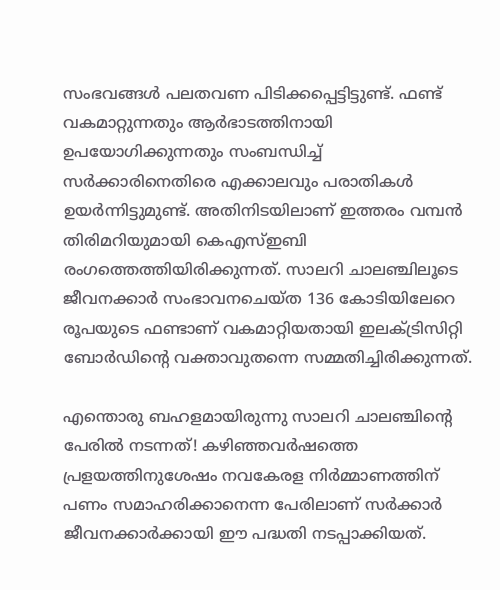സംഭവങ്ങള്‍ പലതവണ പിടിക്കപ്പെട്ടിട്ടുണ്ട്. ഫണ്ട് വകമാറ്റുന്നതും ആര്‍ഭാടത്തിനായി ഉപയോഗിക്കുന്നതും സംബന്ധിച്ച് സര്‍ക്കാരിനെതിരെ എക്കാലവും പരാതികള്‍ ഉയര്‍ന്നിട്ടുമുണ്ട്. അതിനിടയിലാണ് ഇത്തരം വമ്പന്‍ തിരിമറിയുമായി കെഎസ്ഇബി രംഗത്തെത്തിയിരിക്കുന്നത്. സാലറി ചാലഞ്ചിലൂടെ ജീവനക്കാര്‍ സംഭാവനചെയ്ത 136 കോടിയിലേറെ രൂപയുടെ ഫണ്ടാണ് വകമാറ്റിയതായി ഇലക്ട്രിസിറ്റി ബോര്‍ഡിന്റെ വക്താവുതന്നെ സമ്മതിച്ചിരിക്കുന്നത്.

എന്തൊരു ബഹളമായിരുന്നു സാലറി ചാലഞ്ചിന്റെ പേരില്‍ നടന്നത്! കഴിഞ്ഞവര്‍ഷത്തെ പ്രളയത്തിനുശേഷം നവകേരള നിര്‍മ്മാണത്തിന് പണം സമാഹരിക്കാനെന്ന പേരിലാണ് സര്‍ക്കാര്‍ ജീവനക്കാര്‍ക്കായി ഈ പദ്ധതി നടപ്പാക്കിയത്.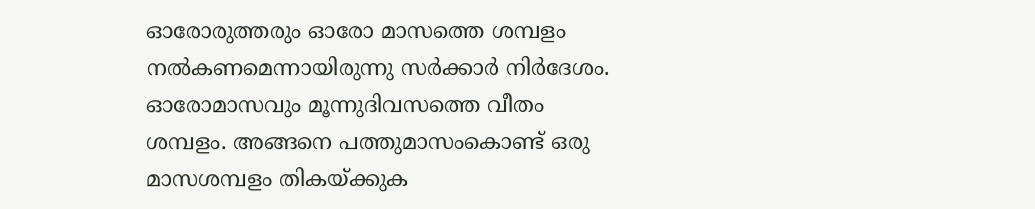ഓരോരുത്തരും ഓരോ മാസത്തെ ശമ്പളം നല്‍കണമെന്നായിരുന്നു സര്‍ക്കാര്‍ നിര്‍ദേശം. ഓരോമാസവും മൂന്നുദിവസത്തെ വീതം ശമ്പളം. അങ്ങനെ പത്തുമാസംകൊണ്ട് ഒരു മാസശമ്പളം തികയ്‌ക്കുക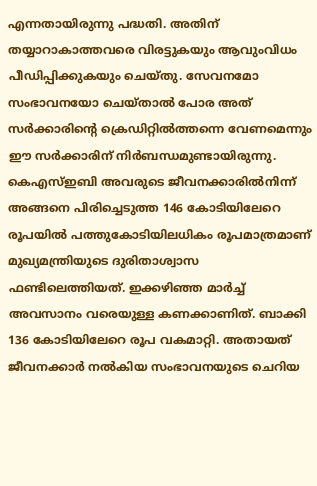എന്നതായിരുന്നു പദ്ധതി. അതിന് തയ്യാറാകാത്തവരെ വിരട്ടുകയും ആവുംവിധം പീഡിപ്പിക്കുകയും ചെയ്തു. സേവനമോ സംഭാവനയോ ചെയ്താല്‍ പോര അത് സര്‍ക്കാരിന്റെ ക്രെഡിറ്റില്‍ത്തന്നെ വേണമെന്നും ഈ സര്‍ക്കാരിന് നിര്‍ബന്ധമുണ്ടായിരുന്നു. കെഎസ്ഇബി അവരുടെ ജീവനക്കാരില്‍നിന്ന് അങ്ങനെ പിരിച്ചെടുത്ത 146 കോടിയിലേറെ രൂപയില്‍ പത്തുകോടിയിലധികം രൂപമാത്രമാണ് മുഖ്യമന്ത്രിയുടെ ദുരിതാശ്വാസ ഫണ്ടിലെത്തിയത്. ഇക്കഴിഞ്ഞ മാര്‍ച്ച് അവസാനം വരെയുള്ള കണക്കാണിത്. ബാക്കി 136 കോടിയിലേറെ രൂപ വകമാറ്റി. അതായത് ജീവനക്കാര്‍ നല്‍കിയ സംഭാവനയുടെ ചെറിയ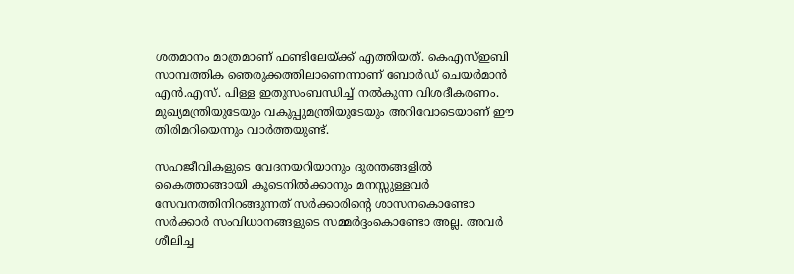ശതമാനം മാത്രമാണ് ഫണ്ടിലേയ്‌ക്ക് എത്തിയത്. കെഎസ്ഇബി സാമ്പത്തിക ഞെരുക്കത്തിലാണെന്നാണ് ബോര്‍ഡ് ചെയര്‍മാന്‍ എന്‍.എസ്. പിള്ള ഇതുസംബന്ധിച്ച് നല്‍കുന്ന വിശദീകരണം. മുഖ്യമന്ത്രിയുടേയും വകുപ്പുമന്ത്രിയുടേയും അറിവോടെയാണ് ഈ തിരിമറിയെന്നും വാര്‍ത്തയുണ്ട്.

സഹജീവികളുടെ വേദനയറിയാനും ദുരന്തങ്ങളില്‍ കൈത്താങ്ങായി കൂടെനില്‍ക്കാനും മനസ്സുള്ളവര്‍ സേവനത്തിനിറങ്ങുന്നത് സര്‍ക്കാരിന്റെ ശാസനകൊണ്ടോ സര്‍ക്കാര്‍ സംവിധാനങ്ങളുടെ സമ്മര്‍ദ്ദംകൊണ്ടോ അല്ല. അവര്‍ ശീലിച്ച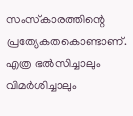സംസ്‌കാരത്തിന്റെ പ്രത്യേകതകൊണ്ടാണ്. എത്ര ഭല്‍സിച്ചാലും വിമര്‍ശിച്ചാലും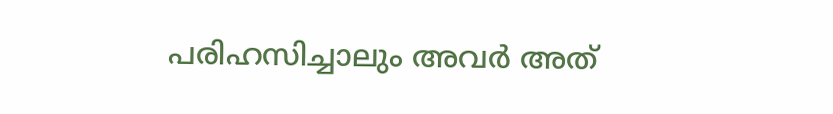പരിഹസിച്ചാലും അവര്‍ അത്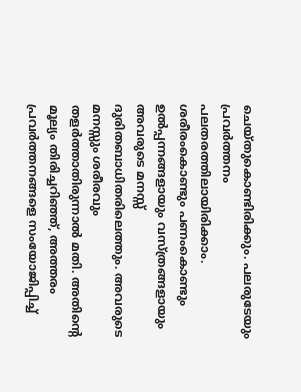ചെയ്തുകൊണ്ടിരിക്കും. പലരുടേയും പ്രവര്‍ത്തനം പലതരത്തിലായിരിക്കാം. ശരീരംകൊണ്ടും പണംകൊണ്ടും ഉല്‍പ്പന്നങ്ങളായും വസ്ത്രങ്ങളായും അവരുടെ മനസ്സ് ദുരിതബാധിതരിലെത്തും. അവരുടെ മനസ്സും ശരീരവും തളര്‍ത്താതിരുന്നാല്‍ മതി. അതിന്റെ മൂല്യം തിരിച്ചറിഞ്ഞ്, അത്തരം പ്രവര്‍ത്തനങ്ങളെ സംയോജിപ്പിച്ച്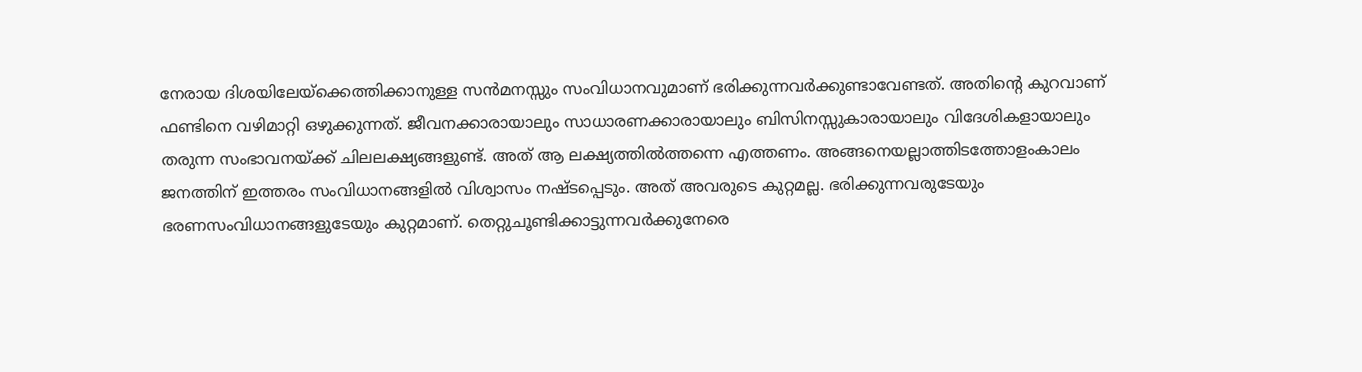നേരായ ദിശയിലേയ്‌ക്കെത്തിക്കാനുള്ള സന്‍മനസ്സും സംവിധാനവുമാണ് ഭരിക്കുന്നവര്‍ക്കുണ്ടാവേണ്ടത്. അതിന്റെ കുറവാണ് ഫണ്ടിനെ വഴിമാറ്റി ഒഴുക്കുന്നത്. ജീവനക്കാരായാലും സാധാരണക്കാരായാലും ബിസിനസ്സുകാരായാലും വിദേശികളായാലും തരുന്ന സംഭാവനയ്‌ക്ക് ചിലലക്ഷ്യങ്ങളുണ്ട്. അത് ആ ലക്ഷ്യത്തില്‍ത്തന്നെ എത്തണം. അങ്ങനെയല്ലാത്തിടത്തോളംകാലം ജനത്തിന് ഇത്തരം സംവിധാനങ്ങളില്‍ വിശ്വാസം നഷ്ടപ്പെടും. അത് അവരുടെ കുറ്റമല്ല. ഭരിക്കുന്നവരുടേയും ഭരണസംവിധാനങ്ങളുടേയും കുറ്റമാണ്. തെറ്റുചൂണ്ടിക്കാട്ടുന്നവര്‍ക്കുനേരെ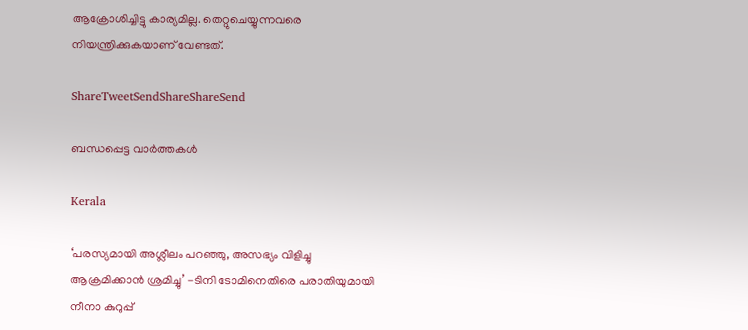ആക്രോശിച്ചിട്ടു കാര്യമില്ല. തെറ്റുചെയ്യുന്നവരെ നിയന്ത്രിക്കുകയാണ് വേണ്ടത്.

ShareTweetSendShareShareSend

ബന്ധപ്പെട്ട വാര്‍ത്തകള്‍

Kerala

‘പരസ്യമായി അശ്ലീലം പറഞ്ഞു, അസഭ്യം വിളിച്ചു ആക്രമിക്കാൻ ശ്രമിച്ചു’ -ടിനി ടോമിനെതിരെ പരാതിയുമായി നീനാ കുറുപ്പ്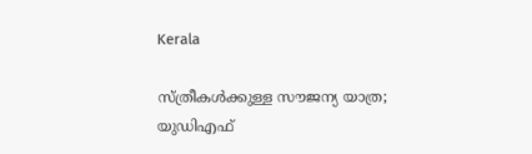Kerala

സ്ത്രീകള്‍ക്കുള്ള സൗജന്യ യാത്ര; യുഡിഎഫ്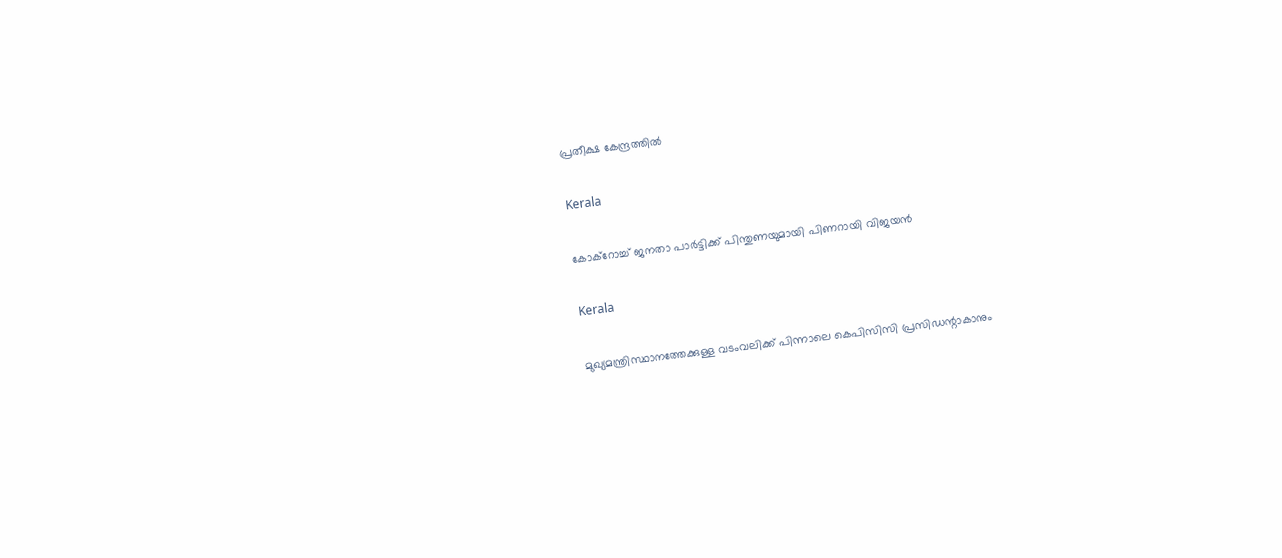പ്രതീക്ഷ കേന്ദ്രത്തില്‍

Kerala

കോക്റോച്ച് ജനതാ പാർട്ടിക്ക് പിന്തുണയുമായി പിണറായി വിജയൻ

Kerala

മുഖ്യമന്ത്രിസ്ഥാനത്തേക്കുള്ള വടംവലിക്ക് പിന്നാലെ കെപിസിസി പ്രസിഡന്റാകാനും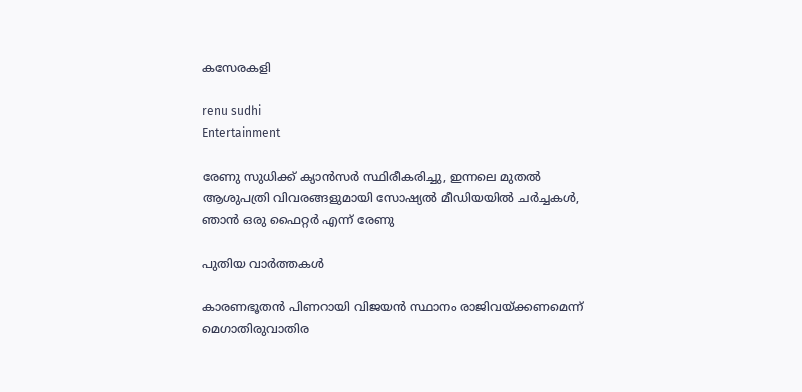കസേരകളി

renu sudhi
Entertainment

രേണു സുധിക്ക് ക്യാൻസർ സ്ഥിരീകരിച്ചു, ഇന്നലെ മുതൽ ആശുപത്രി വിവരങ്ങളുമായി സോഷ്യൽ മീഡിയയിൽ ചർച്ചകൾ, ഞാൻ ഒരു ഫൈറ്റർ എന്ന് രേണു

പുതിയ വാര്‍ത്തകള്‍

കാരണഭൂതന്‍ പിണറായി വിജയന്‍ സ്ഥാനം രാജിവയ്‌ക്കണമെന്ന് മെഗാതിരുവാതിര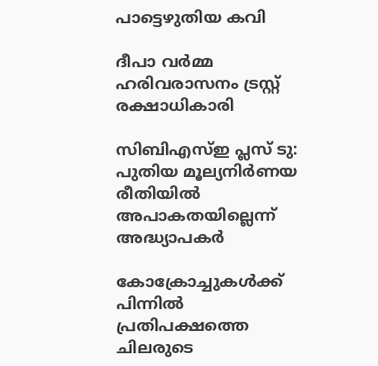പാട്ടെഴുതിയ കവി

ദീപാ വര്‍മ്മ ഹരിവരാസനം ട്രസ്റ്റ് രക്ഷാധികാരി

സിബിഎസ്ഇ പ്ലസ് ടു: പുതിയ മൂല്യനിര്‍ണയ രീതിയില്‍ അപാകതയില്ലെന്ന് അദ്ധ്യാപകര്‍

കോക്രോച്ചുകള്‍ക്ക് പിന്നില്‍ പ്രതിപക്ഷത്തെ ചിലരുടെ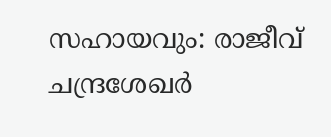സഹായവും: രാജീവ് ചന്ദ്രശേഖര്‍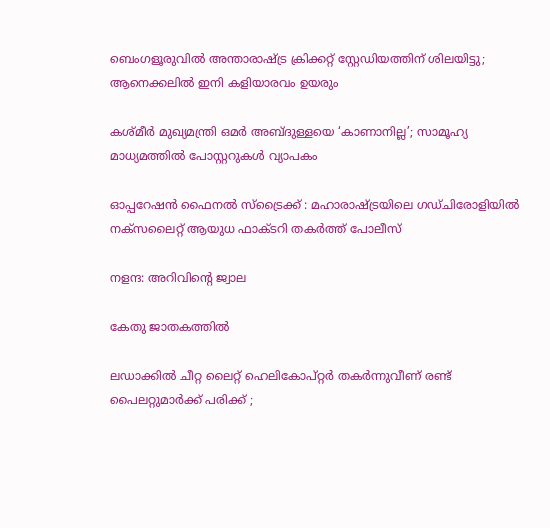ബെംഗളൂരുവില്‍ അന്താരാഷ്‌ട്ര ക്രിക്കറ്റ് സ്റ്റേഡിയത്തിന് ശിലയിട്ടു; ആനെക്കലില്‍ ഇനി കളിയാരവം ഉയരും

കശ്മീർ മുഖ്യമന്ത്രി ഒമർ അബ്ദുള്ളയെ ‘കാണാനില്ല’; സാമൂഹ്യ മാധ്യമത്തിൽ പോസ്റ്ററുകൾ വ്യാപകം

ഓപ്പറേഷൻ ഫൈനൽ സ്ട്രൈക്ക് : മഹാരാഷ്‌ട്രയിലെ ഗഡ്ചിരോളിയിൽ നക്സലൈറ്റ് ആയുധ ഫാക്ടറി തകർത്ത് പോലീസ്

നളന്ദ: അറിവിന്റെ ജ്വാല

കേതു ജാതകത്തില്‍

ലഡാക്കിൽ ചീറ്റ ലൈറ്റ് ഹെലികോപ്റ്റർ തകർന്നുവീണ് രണ്ട് പൈലറ്റുമാർക്ക് പരിക്ക് ;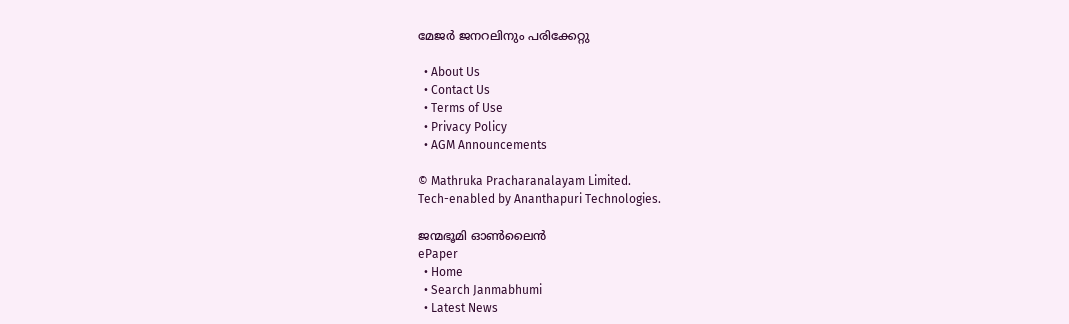മേജർ ജനറലിനും പരിക്കേറ്റു

  • About Us
  • Contact Us
  • Terms of Use
  • Privacy Policy
  • AGM Announcements

© Mathruka Pracharanalayam Limited.
Tech-enabled by Ananthapuri Technologies.

ജന്മഭൂമി ഓണ്‍ലൈന്‍
ePaper
  • Home
  • Search Janmabhumi
  • Latest News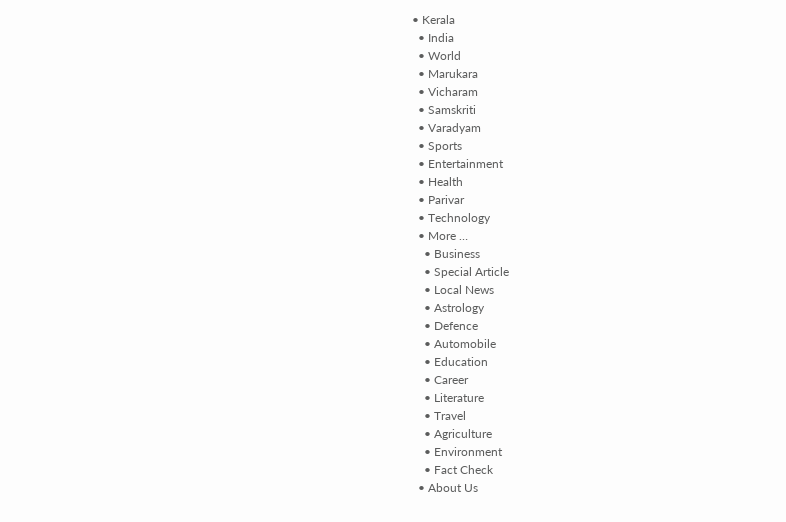• Kerala
  • India
  • World
  • Marukara
  • Vicharam
  • Samskriti
  • Varadyam
  • Sports
  • Entertainment
  • Health
  • Parivar
  • Technology
  • More …
    • Business
    • Special Article
    • Local News
    • Astrology
    • Defence
    • Automobile
    • Education
    • Career
    • Literature
    • Travel
    • Agriculture
    • Environment
    • Fact Check
  • About Us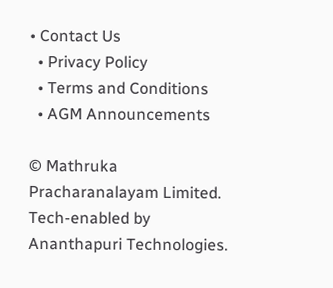• Contact Us
  • Privacy Policy
  • Terms and Conditions
  • AGM Announcements

© Mathruka Pracharanalayam Limited.
Tech-enabled by Ananthapuri Technologies.